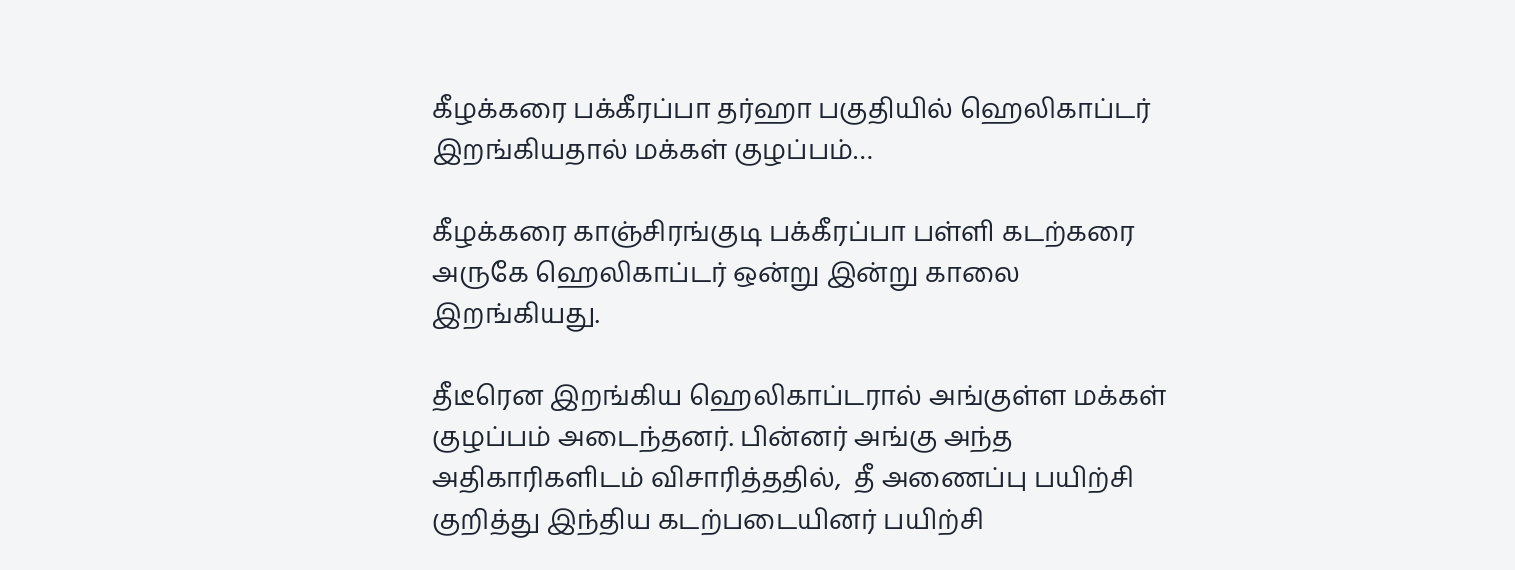கீழக்கரை பக்கீரப்பா தர்ஹா பகுதியில் ஹெலிகாப்டர் இறங்கியதால் மக்கள் குழப்பம்…

கீழக்கரை காஞ்சிரங்குடி பக்கீரப்பா பள்ளி கடற்கரை அருகே ஹெலிகாப்டர் ஒன்று இன்று காலை  இறங்கியது.

தீடீரென இறங்கிய ஹெலிகாப்டரால் அங்குள்ள மக்கள் குழப்பம் அடைந்தனர். பின்னர் அங்கு அந்த அதிகாரிகளிடம் விசாரித்ததில்,  தீ அணைப்பு பயிற்சி குறித்து இந்திய கடற்படையினர் பயிற்சி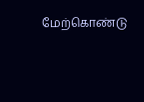மேற்கொண்டு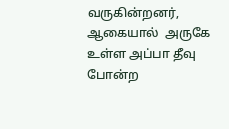வருகின்றனர், ஆகையால்  அருகே உள்ள அப்பா தீவு போன்ற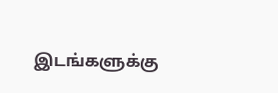இடங்களுக்கு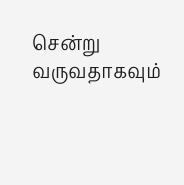சென்று வருவதாகவும்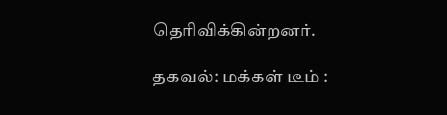தெரிவிக்கின்றனர்.

தகவல்: மக்கள் டீம் :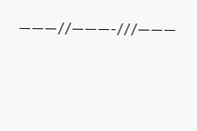———//———-///———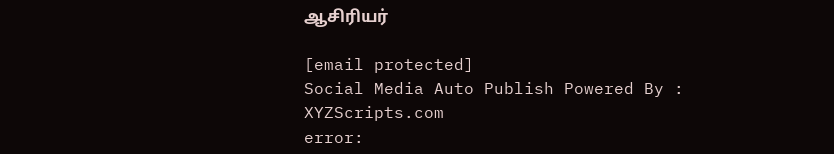ஆசிரியர்

[email protected]
Social Media Auto Publish Powered By : XYZScripts.com
error: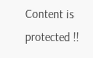Content is protected !!